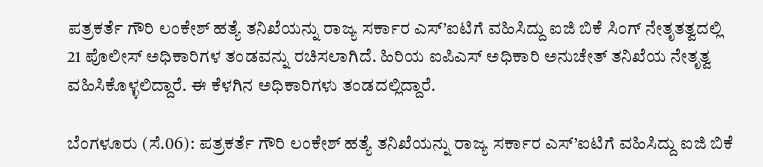ಪತ್ರಕರ್ತೆ ಗೌರಿ ಲಂಕೇಶ್ ಹತ್ಯೆ ತನಿಖೆಯನ್ನು ರಾಜ್ಯ ಸರ್ಕಾರ ಎಸ್’ಐಟಿಗೆ ವಹಿಸಿದ್ದು ಐಜಿ ಬಿಕೆ ಸಿಂಗ್ ನೇತೃತತ್ವದಲ್ಲಿ 21 ಪೊಲೀಸ್ ಅಧಿಕಾರಿಗಳ ತಂಡವನ್ನು ರಚಿಸಲಾಗಿದೆ. ಹಿರಿಯ ಐಪಿಎಸ್ ಅಧಿಕಾರಿ ಅನುಚೇತ್ ತನಿಖೆಯ ನೇತೃತ್ವ ವಹಿಸಿಕೊಳ್ಳಲಿದ್ದಾರೆ. ಈ ಕೆಳಗಿನ ಅಧಿಕಾರಿಗಳು ತಂಡದಲ್ಲಿದ್ದಾರೆ.

ಬೆಂಗಳೂರು (ಸೆ.06): ಪತ್ರಕರ್ತೆ ಗೌರಿ ಲಂಕೇಶ್ ಹತ್ಯೆ ತನಿಖೆಯನ್ನು ರಾಜ್ಯ ಸರ್ಕಾರ ಎಸ್’ಐಟಿಗೆ ವಹಿಸಿದ್ದು ಐಜಿ ಬಿಕೆ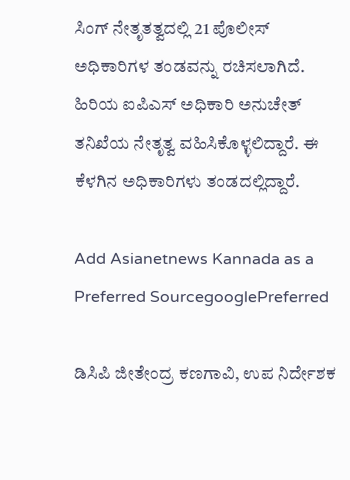ಸಿಂಗ್ ನೇತೃತತ್ವದಲ್ಲಿ 21 ಪೊಲೀಸ್ ಅಧಿಕಾರಿಗಳ ತಂಡವನ್ನು ರಚಿಸಲಾಗಿದೆ. ಹಿರಿಯ ಐಪಿಎಸ್ ಅಧಿಕಾರಿ ಅನುಚೇತ್ ತನಿಖೆಯ ನೇತೃತ್ವ ವಹಿಸಿಕೊಳ್ಳಲಿದ್ದಾರೆ. ಈ ಕೆಳಗಿನ ಅಧಿಕಾರಿಗಳು ತಂಡದಲ್ಲಿದ್ದಾರೆ.

Add Asianetnews Kannada as a Preferred SourcegooglePreferred

ಡಿಸಿಪಿ ಜೀತೇಂದ್ರ ಕಣಗಾವಿ, ಉಪ ನಿರ್ದೇಶಕ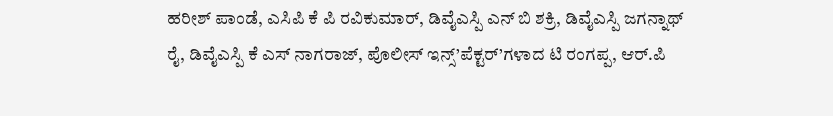ಹರೀಶ್ ಪಾಂಡೆ, ಎಸಿಪಿ ಕೆ ಪಿ ರವಿಕುಮಾರ್, ಡಿವೈಎಸ್ಪಿ ಎನ್ ಬಿ ಶಕ್ರಿ, ಡಿವೈಎಸ್ಪಿ ಜಗನ್ನಾಥ್ ರೈ, ಡಿವೈಎಸ್ಪಿ ಕೆ ಎಸ್ ನಾಗರಾಜ್, ಪೊಲೀಸ್ ಇನ್ಸ್’ಪೆಕ್ಟರ್’ಗಳಾದ ಟಿ ರಂಗಪ್ಪ, ಆರ್.ಪಿ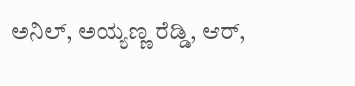ಅನಿಲ್, ಅಯ್ಯಣ್ಣ ರೆಡ್ಡಿ, ಆರ್,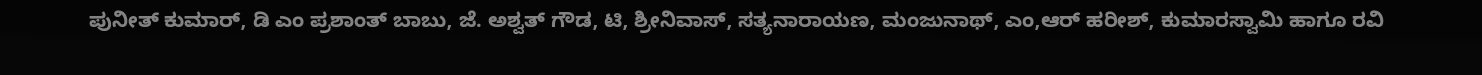ಪುನೀತ್ ಕುಮಾರ್, ಡಿ ಎಂ ಪ್ರಶಾಂತ್ ಬಾಬು, ಜೆ. ಅಶ್ವತ್ ಗೌಡ, ಟಿ, ಶ್ರೀನಿವಾಸ್, ಸತ್ಯನಾರಾಯಣ, ಮಂಜುನಾಥ್, ಎಂ,ಆರ್ ಹರೀಶ್, ಕುಮಾರಸ್ವಾಮಿ ಹಾಗೂ ರವಿ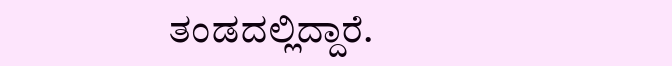ತಂಡದಲ್ಲಿದ್ದಾರೆ.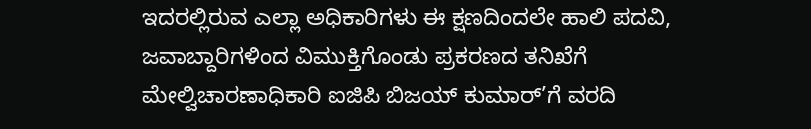ಇದರಲ್ಲಿರುವ ಎಲ್ಲಾ ಅಧಿಕಾರಿಗಳು ಈ ಕ್ಷಣದಿಂದಲೇ ಹಾಲಿ ಪದವಿ, ಜವಾಬ್ದಾರಿಗಳಿಂದ ವಿಮುಕ್ತಿಗೊಂಡು ಪ್ರಕರಣದ ತನಿಖೆಗೆ ಮೇಲ್ವಿಚಾರಣಾಧಿಕಾರಿ ಐಜಿಪಿ ಬಿಜಯ್ ಕುಮಾರ್’ಗೆ ವರದಿ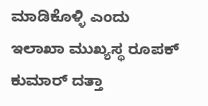ಮಾಡಿಕೊಳ್ಳಿ ಎಂದು ಇಲಾಖಾ ಮುಖ್ಯಸ್ಥ ರೂಪಕ್ ಕುಮಾರ್ ದತ್ತಾ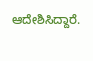ಆದೇಶಿಸಿದ್ದಾರೆ.